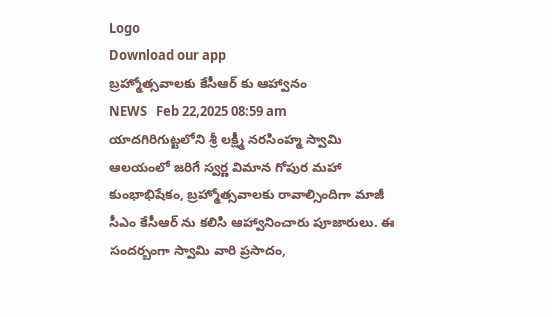Logo
Download our app
బ్ర‌హ్మోత్స‌వాల‌కు కేసీఆర్ కు ఆహ్వానం
NEWS   Feb 22,2025 08:59 am
యాద‌గిరిగుట్ట‌లోని శ్రీ ల‌క్ష్మీ న‌ర‌సింహ్మ స్వామి ఆల‌యంలో జ‌రిగే స్వ‌ర్ణ విమాన గోపుర మ‌హా కుంభాభిషేకం, బ్ర‌హ్మోత్స‌వాల‌కు రావాల్సిందిగా మాజీ సీఎం కేసీఆర్ ను క‌లిసి ఆహ్వానించారు పూజారులు. ఈ సంద‌ర్బంగా స్వామి వారి ప్ర‌సాదం,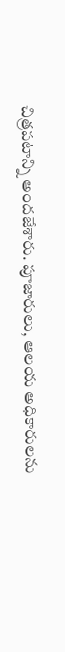చిత్ర‌ప‌టాన్ని అంద‌జేశారు. పూజారులు, ఆల‌య అధికారుల‌ను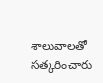శాలువాల‌తో స‌త్క‌రించారు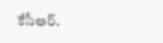కేసీఆర్.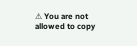⚠ You are not allowed to copy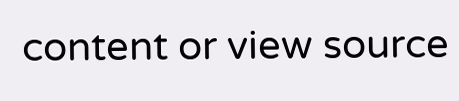content or view source